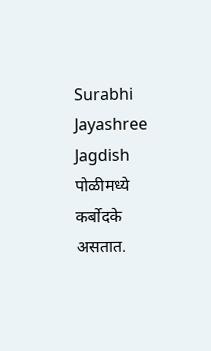Surabhi Jayashree Jagdish
पोळीमध्ये कर्बोदके असतात.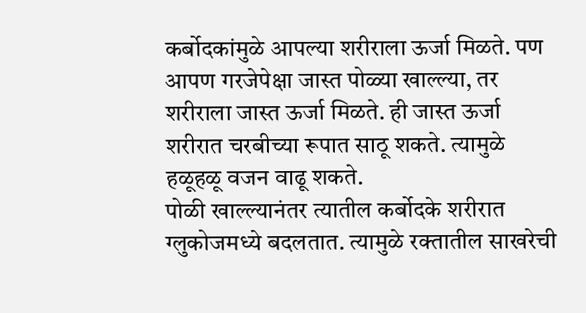कर्बोदकांमुळे आपल्या शरीराला ऊर्जा मिळते. पण आपण गरजेपेक्षा जास्त पोळ्या खाल्ल्या, तर शरीराला जास्त ऊर्जा मिळते. ही जास्त ऊर्जा शरीरात चरबीच्या रूपात साठू शकते. त्यामुळे हळूहळू वजन वाढू शकते.
पोळी खाल्ल्यानंतर त्यातील कर्बोदके शरीरात ग्लुकोजमध्ये बदलतात. त्यामुळे रक्तातील साखरेची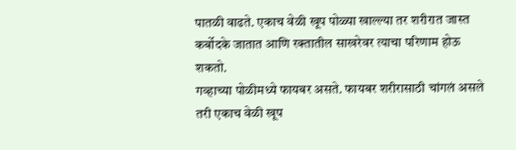पातळी वाढते. एकाच वेळी खूप पोळ्या खाल्ल्या तर शरीरात जास्त कर्बोदके जातात आणि रक्तातील साखरेवर त्याचा परिणाम होऊ शकतो.
गव्हाच्या पोळीमध्ये फायबर असते. फायबर शरीरासाठी चांगलं असले तरी एकाच वेळी खूप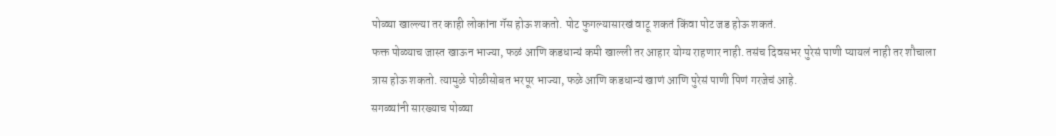पोळ्या खाल्ल्या तर काही लोकांना गॅस होऊ शकतो. पोट फुगल्यासारखं वाटू शकतं किंवा पोट जड होऊ शकतं.
फक्त पोळ्याच जास्त खाऊन भाज्या, फळं आणि कडधान्यं कमी खाल्ली तर आहार योग्य राहणार नाही. तसंच दिवसभर पुरेसं पाणी प्यायलं नाही तर शौचाला त्रास होऊ शकतो. त्यामुळे पोळीसोबत भरपूर भाज्या, फळे आणि कडधान्यं खाणं आणि पुरेसं पाणी पिणं गरजेचं आहे.
सगळ्यांनी सारख्याच पोळ्या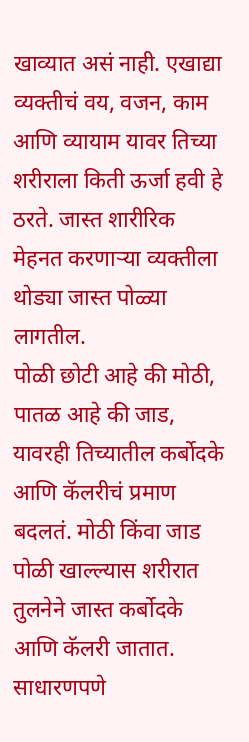खाव्यात असं नाही. एखाद्या व्यक्तीचं वय, वजन, काम आणि व्यायाम यावर तिच्या शरीराला किती ऊर्जा हवी हे ठरते. जास्त शारीरिक मेहनत करणाऱ्या व्यक्तीला थोड्या जास्त पोळ्या लागतील.
पोळी छोटी आहे की मोठी, पातळ आहे की जाड, यावरही तिच्यातील कर्बोदके आणि कॅलरीचं प्रमाण बदलतं. मोठी किंवा जाड पोळी खाल्ल्यास शरीरात तुलनेने जास्त कर्बोदके आणि कॅलरी जातात.
साधारणपणे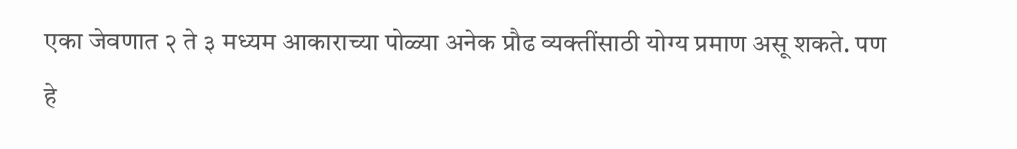एका जेवणात २ ते ३ मध्यम आकाराच्या पोळ्या अनेक प्रौढ व्यक्तींसाठी योग्य प्रमाण असू शकते. पण हे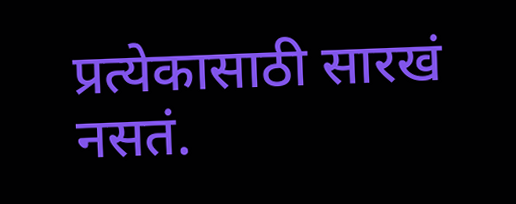प्रत्येकासाठी सारखं नसतं.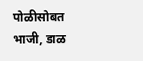पोळीसोबत भाजी, डाळ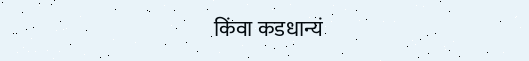किंवा कडधान्यं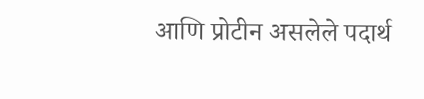आणि प्रोटीन असलेले पदार्थ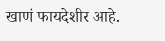खाणं फायदेशीर आहे.